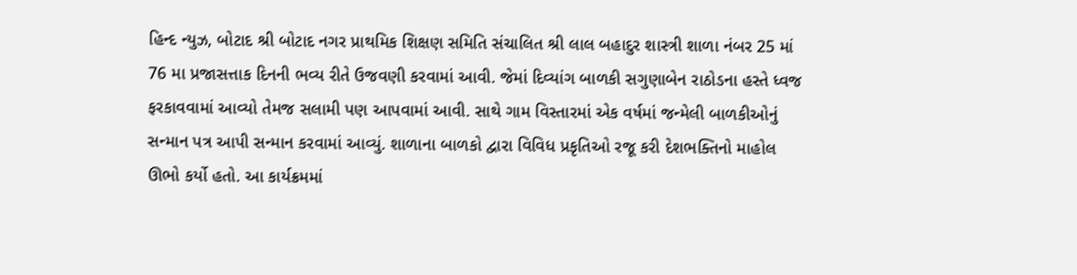હિન્દ ન્યુઝ, બોટાદ શ્રી બોટાદ નગર પ્રાથમિક શિક્ષણ સમિતિ સંચાલિત શ્રી લાલ બહાદુર શાસ્ત્રી શાળા નંબર 25 માં 76 મા પ્રજાસત્તાક દિનની ભવ્ય રીતે ઉજવણી કરવામાં આવી. જેમાં દિવ્યાંગ બાળકી સગુણાબેન રાઠોડના હસ્તે ધ્વજ ફરકાવવામાં આવ્યો તેમજ સલામી પણ આપવામાં આવી. સાથે ગામ વિસ્તારમાં એક વર્ષમાં જન્મેલી બાળકીઓનું સન્માન પત્ર આપી સન્માન કરવામાં આવ્યું. શાળાના બાળકો દ્વારા વિવિધ પ્રકૃતિઓ રજૂ કરી દેશભક્તિનો માહોલ ઊભો કર્યો હતો. આ કાર્યક્રમમાં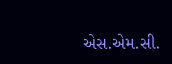એસ.એમ.સી.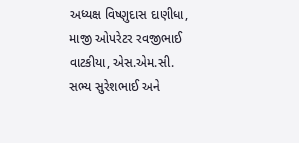અધ્યક્ષ વિષ્ણુદાસ દાણીધા, માજી ઓપરેટર રવજીભાઈ વાટકીયા, એસ.એમ.સી. સભ્ય સુરેશભાઈ અને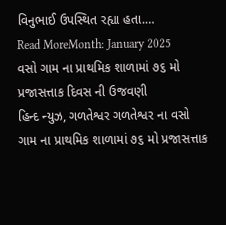વિનુભાઈ ઉપસ્થિત રહ્યા હતા.…
Read MoreMonth: January 2025
વસો ગામ ના પ્રાથમિક શાળામાં ૭૬ મો પ્રજાસત્તાક દિવસ ની ઉજવણી
હિન્દ ન્યુઝ, ગળતેશ્વર ગળતેશ્વર ના વસો ગામ ના પ્રાથમિક શાળામાં ૭૬ મો પ્રજાસત્તાક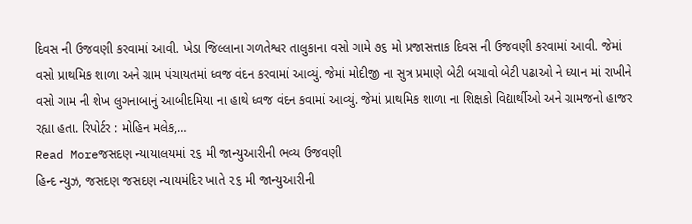દિવસ ની ઉજવણી કરવામાં આવી. ખેડા જિલ્લાના ગળતેશ્વર તાલુકાના વસો ગામે ૭૬ મો પ્રજાસત્તાક દિવસ ની ઉજવણી કરવામાં આવી. જેમાં વસો પ્રાથમિક શાળા અને ગ્રામ પંચાયતમાં ધ્વજ વંદન કરવામાં આવ્યું. જેમાં મોદીજી ના સુત્ર પ્રમાણે બેટી બચાવો બેટી પઢાઓ ને ધ્યાન માં રાખીને વસો ગામ ની શેખ લુગનાબાનું આબીદમિયા ના હાથે ધ્વજ વંદન કવામાં આવ્યું. જેમાં પ્રાથમિક શાળા ના શિક્ષકો વિદ્યાર્થીઓ અને ગ્રામજનો હાજર રહ્યા હતા. રિપોર્ટર : મોહિન મલેક,…
Read Moreજસદણ ન્યાયાલયમાં ૨૬ મી જાન્યુઆરીની ભવ્ય ઉજવણી
હિન્દ ન્યુઝ, જસદણ જસદણ ન્યાયમંદિર ખાતે ૨૬ મી જાન્યુઆરીની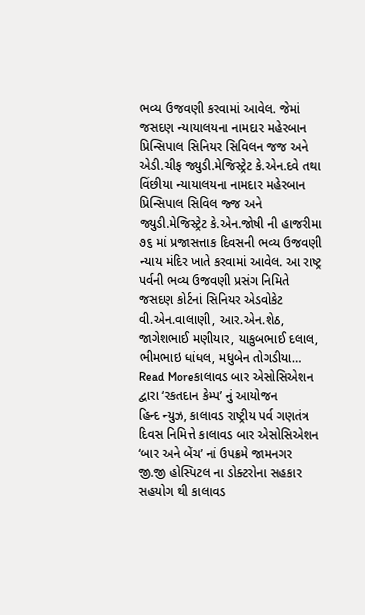ભવ્ય ઉજવણી કરવામાં આવેલ. જેમાં જસદણ ન્યાયાલયના નામદાર મહેરબાન પ્રિન્સિપાલ સિનિયર સિવિલન જજ અને એડી.ચીફ જ્યુડી.મેજિસ્ટ્રેટ કે.એન.દવે તથા વિંછીયા ન્યાયાલયના નામદાર મહેરબાન પ્રિન્સિપાલ સિવિલ જ્જ અને જ્યુડી.મેજિસ્ટ્રેટ કે.એન.જોષી ની હાજરીમા ૭૬ માં પ્રજાસત્તાક દિવસની ભવ્ય ઉજવણી ન્યાય મંદિર ખાતે કરવામાં આવેલ. આ રાષ્ટ્ર પર્વની ભવ્ય ઉજવણી પ્રસંગ નિમિતે જસદણ કોર્ટનાં સિનિયર એડવોકેટ વી.એન.વાલાણી, આર.એન.શેઠ, જાગેશભાઈ મણીયાર, યાકુબભાઈ દલાલ, ભીમભાઇ ધાંધલ, મધુબેન તોગડીયા…
Read Moreકાલાવડ બાર એસોસિએશન દ્વારા ‘રકતદાન કેમ્પ’ નું આયોજન
હિન્દ ન્યુઝ, કાલાવડ રાષ્ટ્રીય પર્વ ગણતંત્ર દિવસ નિમિત્તે કાલાવડ બાર એસોસિએશન ‘બાર અને બેંચ’ નાં ઉપક્રમે જામનગર જી.જી હોસ્પિટલ ના ડોક્ટરોના સહકાર સહયોગ થી કાલાવડ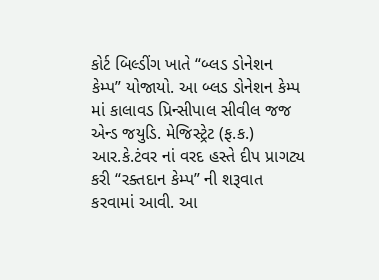કોર્ટ બિલ્ડીંગ ખાતે “બ્લડ ડોનેશન કેમ્પ” યોજાયો. આ બ્લડ ડોનેશન કેમ્પ માં કાલાવડ પ્રિન્સીપાલ સીવીલ જજ એન્ડ જયુડિ. મેજિસ્ટ્રેટ (ફ.ક.) આર.કે.ટંવર નાં વરદ હસ્તે દીપ પ્રાગટ્ય કરી “રક્તદાન કેમ્પ” ની શરૂવાત કરવામાં આવી. આ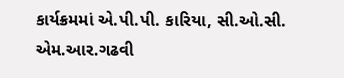કાર્યક્રમમાં એ.પી.પી. કારિયા, સી.ઓ.સી. એમ.આર.ગઢવી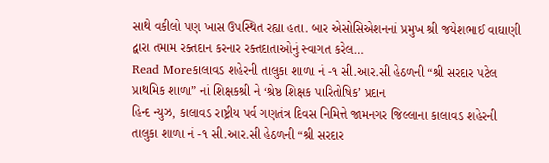સાથે વકીલો પણ ખાસ ઉપસ્થિત રહ્યા હતા. બાર એસોસિએશનનાં પ્રમુખ શ્રી જયેશભાઈ વાઘાણી દ્વારા તમામ રક્તદાન કરનાર રક્તદાતાઓનું સ્વાગત કરેલ…
Read Moreકાલાવડ શહેરની તાલુકા શાળા નં -૧ સી.આર.સી હેઠળની “શ્રી સરદાર પટેલ પ્રાથમિક શાળા” નાં શિક્ષકશ્રી ને ‘શ્રેષ્ઠ શિક્ષક પારિતોષિક’ પ્રદાન
હિન્દ ન્યુઝ, કાલાવડ રાષ્ટ્રીય પર્વ ગણતંત્ર દિવસ નિમિત્તે જામનગર જિલ્લાના કાલાવડ શહેરની તાલુકા શાળા નં -૧ સી.આર.સી હેઠળની “શ્રી સરદાર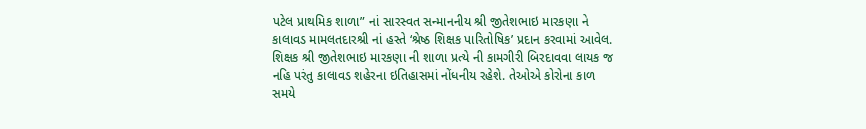પટેલ પ્રાથમિક શાળા” નાં સારસ્વત સન્માનનીય શ્રી જીતેશભાઇ મારકણા ને કાલાવડ મામલતદારશ્રી નાં હસ્તે ‘શ્રેષ્ઠ શિક્ષક પારિતોષિક’ પ્રદાન કરવામાં આવેલ. શિક્ષક શ્રી જીતેશભાઇ મારકણા ની શાળા પ્રત્યે ની કામગીરી બિરદાવવા લાયક જ નહિ પરંતુ કાલાવડ શહેરના ઇતિહાસમાં નોંધનીય રહેશે. તેઓએ કોરોના કાળ સમયે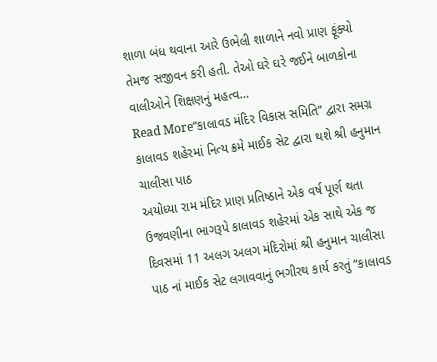શાળા બંધ થવાના આરે ઉભેલી શાળાને નવો પ્રાણ ફૂંક્યો તેમજ સજીવન કરી હતી. તેઓ ઘરે ઘરે જઈને બાળકોના વાલીઓને શિક્ષણનું મહત્વ…
Read More“કાલાવડ મંદિર વિકાસ સમિતિ” દ્વારા સમગ્ર કાલાવડ શહેરમાં નિત્ય ક્રમે માઈક સેટ દ્વારા થશે શ્રી હનુમાન ચાલીસા પાઠ
અયોધ્યા રામ મંદિર પ્રાણ પ્રતિષ્ઠાને એક વર્ષ પૂર્ણ થતા ઉજવણીના ભાગરૂપે કાલાવડ શહેરમાં એક સાથે એક જ દિવસમાં 11 અલગ અલગ મંદિરોમાં શ્રી હનુમાન ચાલીસા પાઠ નાં માઈક સેટ લગાવવાનું ભગીરથ કાર્ય કરતું “કાલાવડ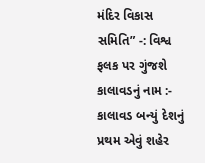મંદિર વિકાસ સમિતિ” -: વિશ્વ ફલક પર ગુંજશે કાલાવડનું નામ :- કાલાવડ બન્યું દેશનું પ્રથમ એવું શહેર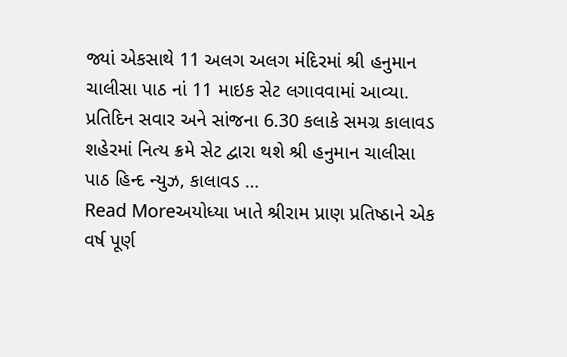જ્યાં એકસાથે 11 અલગ અલગ મંદિરમાં શ્રી હનુમાન ચાલીસા પાઠ નાં 11 માઇક સેટ લગાવવામાં આવ્યા. પ્રતિદિન સવાર અને સાંજના 6.30 કલાકે સમગ્ર કાલાવડ શહેરમાં નિત્ય ક્રમે સેટ દ્વારા થશે શ્રી હનુમાન ચાલીસા પાઠ હિન્દ ન્યુઝ, કાલાવડ …
Read Moreઅયોધ્યા ખાતે શ્રીરામ પ્રાણ પ્રતિષ્ઠાને એક વર્ષ પૂર્ણ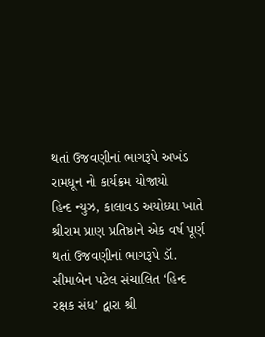થતાં ઉજવણીનાં ભાગરૂપે અખંડ રામધૂન નો કાર્યક્રમ યોજાયો
હિન્દ ન્યુઝ, કાલાવડ અયોધ્યા ખાતે શ્રીરામ પ્રાણ પ્રતિષ્ઠાને એક વર્ષ પૂર્ણ થતાં ઉજવણીનાં ભાગરૂપે ડૉ. સીમાબેન પટેલ સંચાલિત ‘હિન્દ રક્ષક સંધ’ દ્વારા શ્રી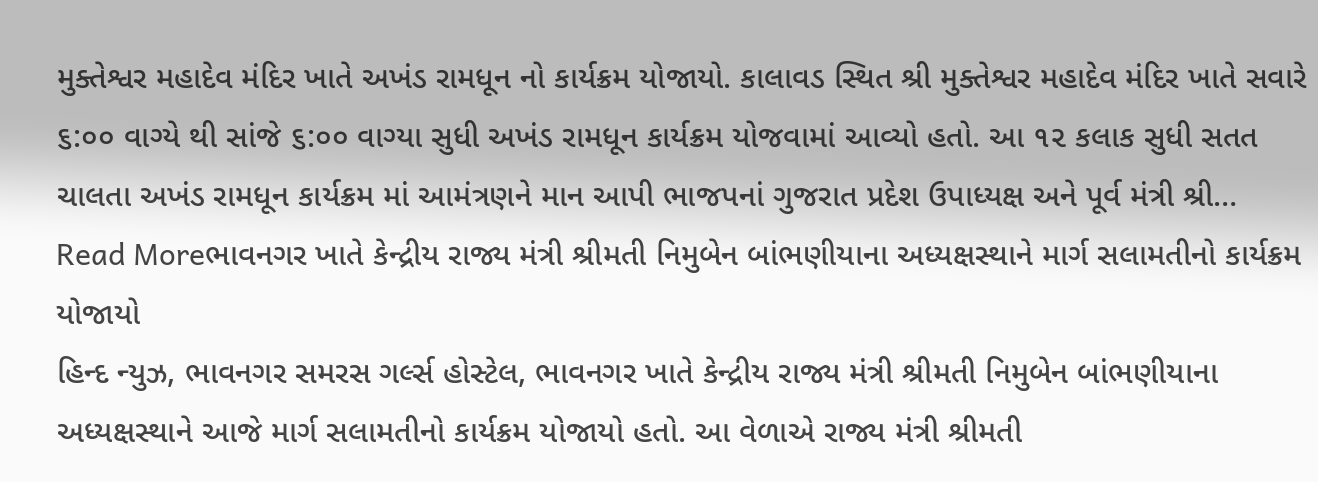મુક્તેશ્વર મહાદેવ મંદિર ખાતે અખંડ રામધૂન નો કાર્યક્રમ યોજાયો. કાલાવડ સ્થિત શ્રી મુક્તેશ્વર મહાદેવ મંદિર ખાતે સવારે ૬:૦૦ વાગ્યે થી સાંજે ૬:૦૦ વાગ્યા સુધી અખંડ રામધૂન કાર્યક્રમ યોજવામાં આવ્યો હતો. આ ૧૨ કલાક સુધી સતત ચાલતા અખંડ રામધૂન કાર્યક્રમ માં આમંત્રણને માન આપી ભાજપનાં ગુજરાત પ્રદેશ ઉપાધ્યક્ષ અને પૂર્વ મંત્રી શ્રી…
Read Moreભાવનગર ખાતે કેન્દ્રીય રાજ્ય મંત્રી શ્રીમતી નિમુબેન બાંભણીયાના અધ્યક્ષસ્થાને માર્ગ સલામતીનો કાર્યક્રમ યોજાયો
હિન્દ ન્યુઝ, ભાવનગર સમરસ ગર્લ્સ હોસ્ટેલ, ભાવનગર ખાતે કેન્દ્રીય રાજ્ય મંત્રી શ્રીમતી નિમુબેન બાંભણીયાના અધ્યક્ષસ્થાને આજે માર્ગ સલામતીનો કાર્યક્રમ યોજાયો હતો. આ વેળાએ રાજ્ય મંત્રી શ્રીમતી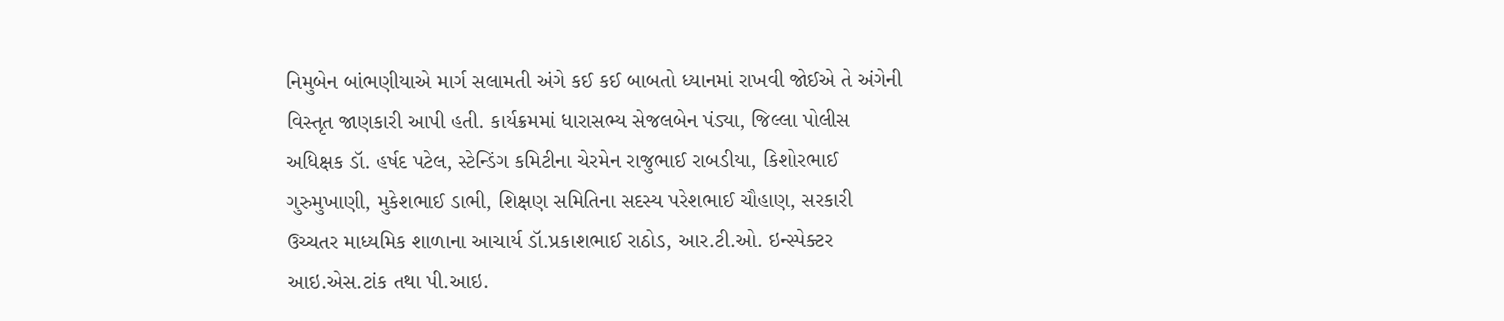નિમુબેન બાંભણીયાએ માર્ગ સલામતી અંગે કઈ કઈ બાબતો ધ્યાનમાં રાખવી જોઈએ તે અંગેની વિસ્તૃત જાણકારી આપી હતી. કાર્યક્રમમાં ધારાસભ્ય સેજલબેન પંડ્યા, જિલ્લા પોલીસ અધિક્ષક ડૉ. હર્ષદ પટેલ, સ્ટેન્ડિંગ કમિટીના ચેરમેન રાજુભાઈ રાબડીયા, કિશોરભાઈ ગુરુમુખાણી, મુકેશભાઈ ડાભી, શિક્ષણ સમિતિના સદસ્ય પરેશભાઈ ચૌહાણ, સરકારી ઉચ્ચતર માધ્યમિક શાળાના આચાર્ય ડૉ.પ્રકાશભાઈ રાઠોડ, આર.ટી.ઓ. ઇન્સ્પેક્ટર આઇ.એસ.ટાંક તથા પી.આઇ.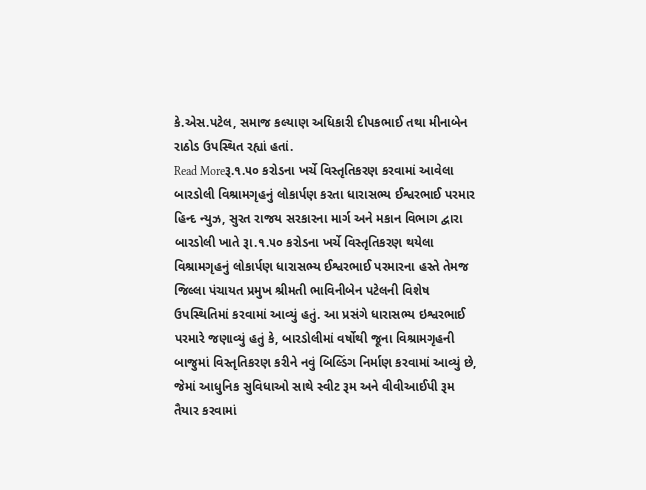કે.એસ.પટેલ, સમાજ કલ્યાણ અધિકારી દીપકભાઈ તથા મીનાબેન રાઠોડ ઉપસ્થિત રહ્યાં હતાં.
Read Moreરૂ.૧.૫૦ કરોડના ખર્ચે વિસ્તૃતિકરણ કરવામાં આવેલા બારડોલી વિશ્રામગૃહનું લોકાર્પણ કરતા ધારાસભ્ય ઈશ્વરભાઈ પરમાર
હિન્દ ન્યુઝ, સુરત રાજય સરકારના માર્ગ અને મકાન વિભાગ દ્વારા બારડોલી ખાતે રૂા.૧.૫૦ કરોડના ખર્ચે વિસ્તૃતિકરણ થયેલા વિશ્રામગૃહનું લોકાર્પણ ધારાસભ્ય ઈશ્વરભાઈ પરમારના હસ્તે તેમજ જિલ્લા પંચાયત પ્રમુખ શ્રીમતી ભાવિનીબેન પટેલની વિશેષ ઉપસ્થિતિમાં કરવામાં આવ્યું હતું. આ પ્રસંગે ધારાસભ્ય ઇશ્વરભાઈ પરમારે જણાવ્યું હતું કે, બારડોલીમાં વર્ષોથી જૂના વિશ્રામગૃહની બાજુમાં વિસ્તૃતિકરણ કરીને નવું બિલ્ડિંગ નિર્માણ કરવામાં આવ્યું છે, જેમાં આધુનિક સુવિધાઓ સાથે સ્વીટ રૂમ અને વીવીઆઈપી રૂમ તૈયાર કરવામાં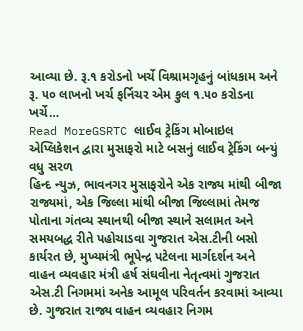આવ્યા છે. રૂ.૧ કરોડનો ખર્ચે વિશ્રામગૃહનું બાંધકામ અને રૂ. ૫૦ લાખનો ખર્ચ ફર્નિચર એમ કુલ ૧.૫૦ કરોડના ખર્ચે…
Read MoreGSRTC લાઈવ ટ્રેકિંગ મોબાઇલ એપ્લિકેશન દ્વારા મુસાફરો માટે બસનું લાઈવ ટ્રેકિંગ બન્યું વધુ સરળ
હિન્દ ન્યુઝ, ભાવનગર મુસાફરોને એક રાજ્ય માંથી બીજા રાજ્યમાં, એક જિલ્લા માંથી બીજા જિલ્લામાં તેમજ પોતાના ગંતવ્ય સ્થાનથી બીજા સ્થાને સલામત અને સમયબદ્ધ રીતે પહોચાડવા ગુજરાત એસ.ટીની બસો કાર્યરત છે, મુખ્યમંત્રી ભૂપેન્દ્ર પટેલના માર્ગદર્શન અને વાહન વ્યવહાર મંત્રી હર્ષ સંઘવીના નેતૃત્વમાં ગુજરાત એસ.ટી નિગમમાં અનેક આમૂલ પરિવર્તન કરવામાં આવ્યા છે. ગુજરાત રાજ્ય વાહન વ્યવહાર નિગમ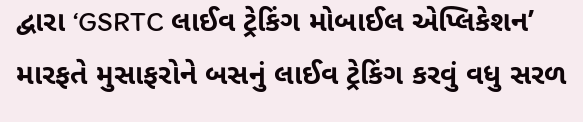દ્વારા ‘GSRTC લાઈવ ટ્રેકિંગ મોબાઈલ એપ્લિકેશન’ મારફતે મુસાફરોને બસનું લાઈવ ટ્રેકિંગ કરવું વધુ સરળ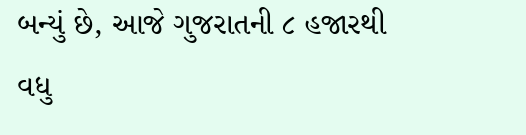બન્યું છે, આજે ગુજરાતની ૮ હજારથી વધુ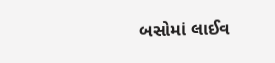બસોમાં લાઈવ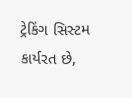ટ્રેકિંગ સિસ્ટમ કાર્યરત છે,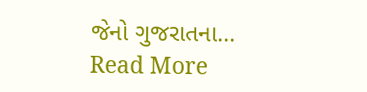જેનો ગુજરાતના…
Read More